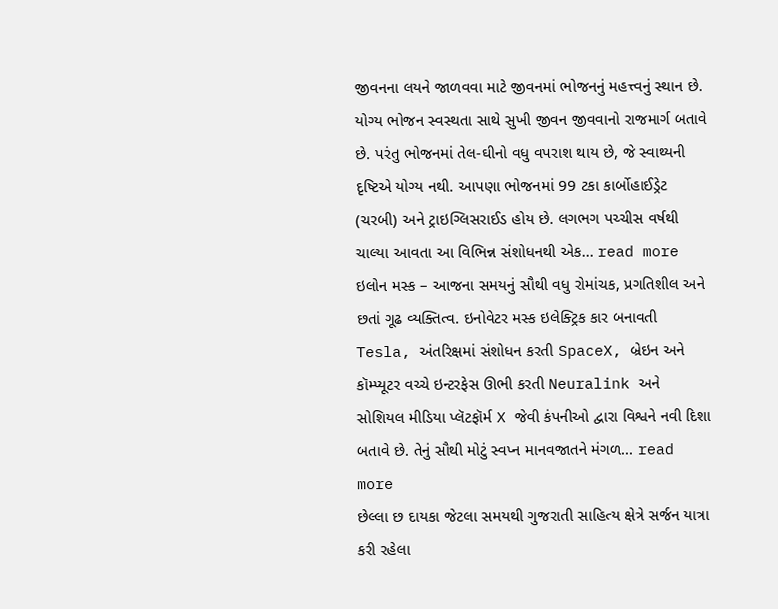જીવનના લયને જાળવવા માટે જીવનમાં ભોજનનું મહત્ત્વનું સ્થાન છે. યોગ્ય ભોજન સ્વસ્થતા સાથે સુખી જીવન જીવવાનો રાજમાર્ગ બતાવે છે. પરંતુ ભોજનમાં તેલ-ઘીનો વધુ વપરાશ થાય છે, જે સ્વાથ્યની દૃષ્ટિએ યોગ્ય નથી. આપણા ભોજનમાં 99 ટકા કાર્બોહાઈડ્રેટ (ચરબી) અને ટ્રાઇગ્લિસરાઈડ હોય છે. લગભગ પચ્ચીસ વર્ષથી ચાલ્યા આવતા આ વિભિન્ન સંશોધનથી એક... read more
ઇલોન મસ્ક – આજના સમયનું સૌથી વધુ રોમાંચક, પ્રગતિશીલ અને છતાં ગૂઢ વ્યક્તિત્વ. ઇનોવેટર મસ્ક ઇલેક્ટ્રિક કાર બનાવતી Tesla, અંતરિક્ષમાં સંશોધન કરતી SpaceX, બ્રેઇન અને કૉમ્પ્યૂટર વચ્ચે ઇન્ટરફેસ ઊભી કરતી Neuralink અને સોશિયલ મીડિયા પ્લૅટફૉર્મ X જેવી કંપનીઓ દ્વારા વિશ્વને નવી દિશા બતાવે છે. તેનું સૌથી મોટું સ્વપ્ન માનવજાતને મંગળ... read more
છેલ્લા છ દાયકા જેટલા સમયથી ગુજરાતી સાહિત્ય ક્ષેત્રે સર્જન યાત્રા કરી રહેલા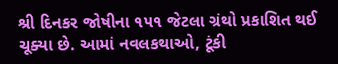શ્રી દિનકર જોષીના ૧૫૧ જેટલા ગ્રંથો પ્રકાશિત થઈ ચૂક્યા છે. આમાં નવલકથાઓ, ટૂંકી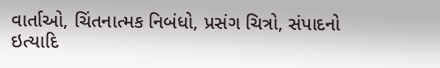વાર્તાઓ, ચિંતનાત્મક નિબંધો, પ્રસંગ ચિત્રો, સંપાદનો ઇત્યાદિ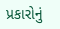પ્રકારોનું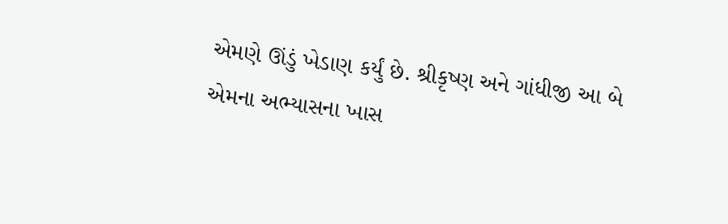એમણે ઊંડું ખેડાણ કર્યું છે. શ્રીકૃષ્ણ અને ગાંધીજી આ બે એમના અભ્યાસના ખાસ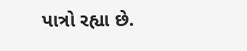પાત્રો રહ્યા છે.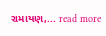રામાયણ,... read more